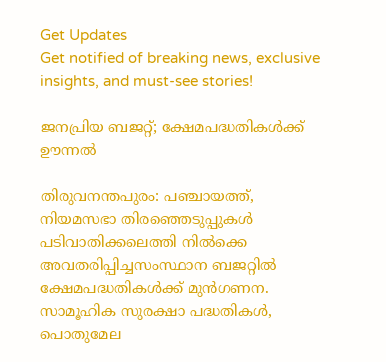Get Updates
Get notified of breaking news, exclusive insights, and must-see stories!

ജനപ്രിയ ബജറ്റ്; ക്ഷേമപദ്ധതികള്‍ക്ക് ഊന്നല്‍

തിരുവനന്തപുരം: പഞ്ചായത്ത്, നിയമസഭാ തിരഞ്ഞെടുപ്പുകള്‍ പടിവാതിക്കലെത്തി നില്‍ക്കെ അവതരിപ്പിച്ചസംസ്ഥാന ബജറ്റില്‍ ക്ഷേമപദ്ധതികള്‍ക്ക് മുന്‍ഗണന. സാമൂഹിക സുരക്ഷാ പദ്ധതികള്‍, പൊതുമേല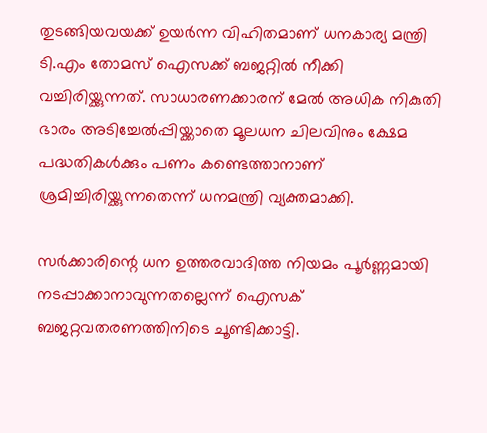തുടങ്ങിയവയക്ക് ഉയര്‍ന്ന വിഹിതമാണ് ധനകാര്യ മന്ത്രി ടി.എം തോമസ് ഐസക്ക് ബജറ്റില്‍ നീക്കി വച്ചിരിയ്ക്കുന്നത്. സാധാരണക്കാരന് മേല്‍ അധിക നികുതി ഭാരം അടിച്ചേല്‍പ്പിയ്ക്കാതെ മൂലധന ചിലവിനും ക്ഷേമ പദ്ധതികള്‍ക്കും പണം കണ്ടെത്താനാണ് ശ്രമിച്ചിരിയ്ക്കുന്നതെന്ന് ധനമന്ത്രി വ്യക്തമാക്കി.

സര്‍ക്കാരിന്റെ ധന ഉത്തരവാദിത്ത നിയമം പൂര്‍ണ്ണമായി നടപ്പാക്കാനാവുന്നതല്ലെന്ന് ഐസക് ബജറ്റവതരണത്തിനിടെ ചൂണ്ടിക്കാട്ടി.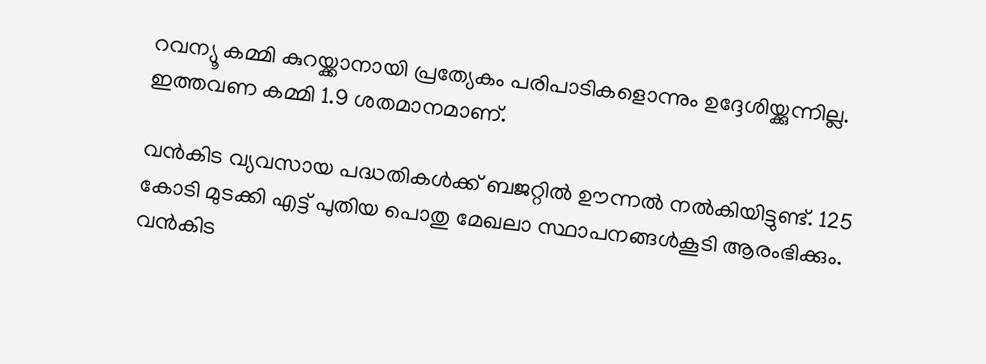റവന്യൂ കമ്മി കുറയ്ക്കാനായി പ്രത്യേകം പരിപാടികളൊന്നും ഉദ്ദേശിയ്ക്കുന്നില്ല. ഇത്തവണ കമ്മി 1.9 ശതമാനമാണ്.

വന്‍കിട വ്യവസായ പദ്ധതികള്‍ക്ക് ബജറ്റില്‍ ഊന്നല്‍ നല്‍കിയിട്ടുണ്ട്. 125 കോടി മുടക്കി എട്ട് പുതിയ പൊതു മേഖലാ സ്ഥാപനങ്ങള്‍കൂടി ആരംഭിക്കും. വന്‍കിട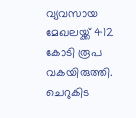വ്യവസായ മേഖലയ്ക്ക് 412 കോടി രൂപ വകയിരുത്തി. ചെറുകിട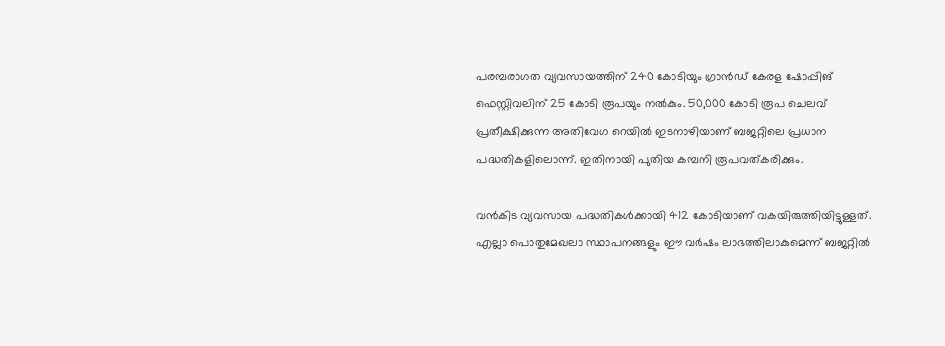പരമ്പരാഗത വ്യവസായത്തിന് 240 കോടിയും ഗ്രാന്‍ഡ് കേരള ഷോപ്പിങ് ഫെസ്റ്റിവലിന് 25 കോടി രൂപയും നല്‍കും. 50,000 കോടി രൂപ ചെലവ് പ്രതീക്ഷിക്കുന്ന അതിവേഗ റെയില്‍ ഇടനാഴിയാണ് ബജറ്റിലെ പ്രധാന പദ്ധതികളിലൊന്ന്. ഇതിനായി പുതിയ കമ്പനി രൂപവത്കരിക്കും.

വന്‍കിട വ്യവസായ പദ്ധതികള്‍ക്കായി 412 കോടിയാണ് വകയിരുത്തിയിട്ടുള്ളത്. എല്ലാ പൊതുമേഖലാ സ്ഥാപനങ്ങളും ഈ വര്‍ഷം ലാഭത്തിലാകുമെന്ന് ബജറ്റില്‍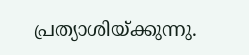പ്രത്യാശിയ്ക്കുന്നു.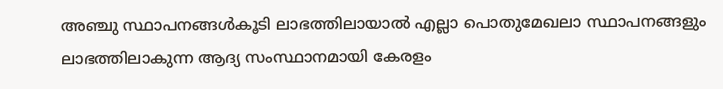അഞ്ചു സ്ഥാപനങ്ങള്‍കൂടി ലാഭത്തിലായാല്‍ എല്ലാ പൊതുമേഖലാ സ്ഥാപനങ്ങളും ലാഭത്തിലാകുന്ന ആദ്യ സംസ്ഥാനമായി കേരളം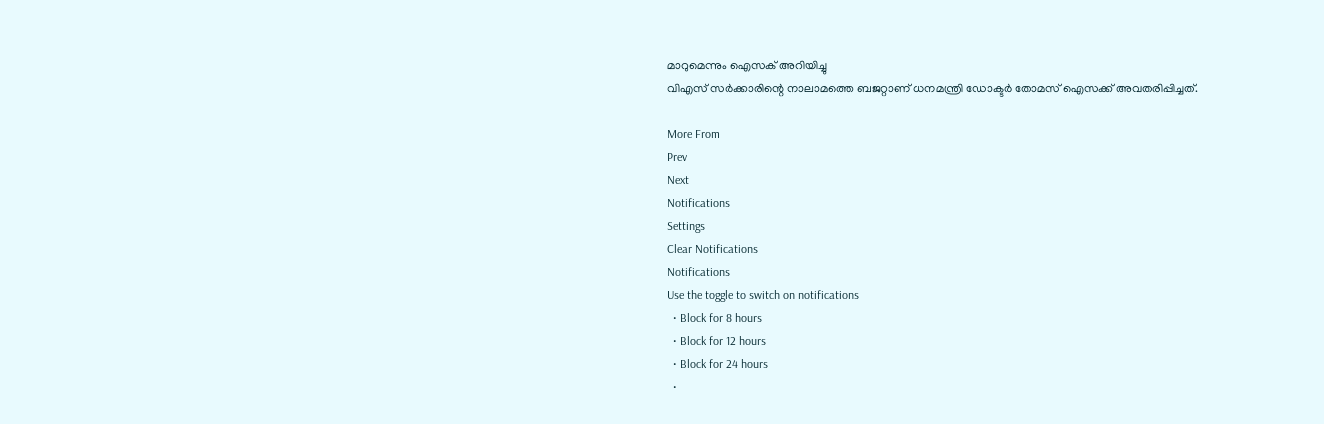മാറുമെന്നും ഐസക് അറിയിച്ചു
വിഎസ് സര്‍ക്കാരിന്റെ നാലാമത്തെ ബജറ്റാണ് ധനമന്ത്രി ഡോക്ടര്‍ തോമസ് ഐസക്ക് അവതരിപ്പിച്ചത്.

More From
Prev
Next
Notifications
Settings
Clear Notifications
Notifications
Use the toggle to switch on notifications
  • Block for 8 hours
  • Block for 12 hours
  • Block for 24 hours
  •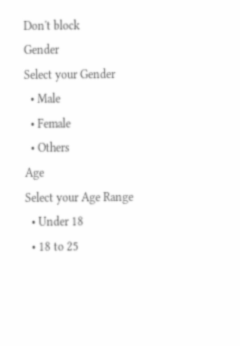Don't block
Gender
Select your Gender
  • Male
  • Female
  • Others
Age
Select your Age Range
  • Under 18
  • 18 to 25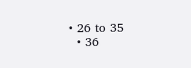• 26 to 35
  • 36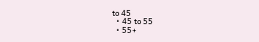to 45
  • 45 to 55
  • 55+